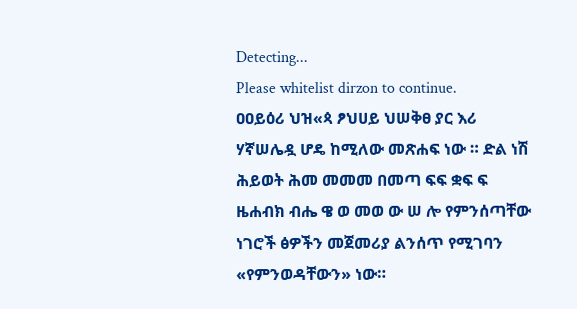Detecting...
Please whitelist dirzon to continue.
ዐዐይዕሪ ህዝ«ጳ ፆህሀይ ህሠቅፀ ያር እሪ ሃኛሠሌዷ ሆዴ ከሚለው መጽሐፍ ነው ። ድል ነሽ ሕይወት ሕመ መመመ በመጣ ፍፍ ቋፍ ፍ ዜሐብክ ብሔ ዌ ወ መወ ው ሠ ሎ የምንሰጣቸው ነገሮች ፅዎችን መጀመሪያ ልንሰጥ የሚገባን «የምንወዳቸውን» ነው።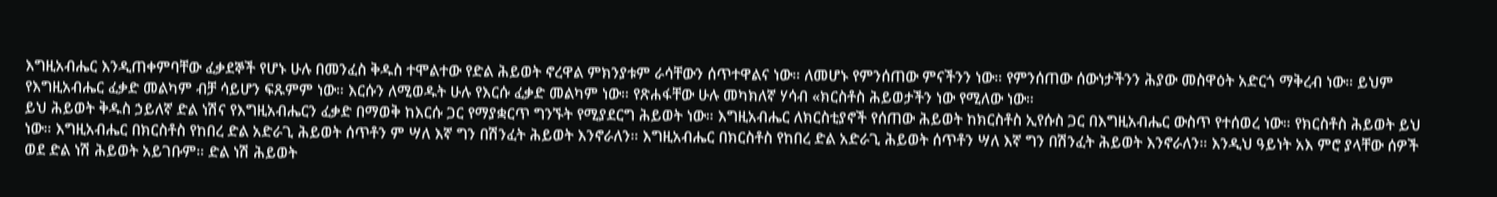እግዚአብሔር እንዲጠቀምባቸው ፈቃደኞች የሆኑ ሁሉ በመንፈስ ቅዱስ ተሞልተው የድል ሕይወት ኖረዋል ምክንያቱም ራሳቸውን ሰጥተዋልና ነው። ለመሆኑ የምንሰጠው ምናችንን ነው። የምንሰጠው ሰውነታችንን ሕያው መስዋዕት አድርጎ ማቅረብ ነው። ይህም የእግዚአብሔር ፈቃድ መልካም ብቻ ሳይሆን ፍጹምም ነው። እርሱን ለሚወዱት ሁሉ የእርሱ ፈቃድ መልካም ነው። የጽሐፋቸው ሁሉ መካክለኛ ሃሳብ «ክርስቶስ ሕይወታችን ነው የሚለው ነው።
ይህ ሕይወት ቅዱስ ኃይለኛ ድል ነሽና የእግዚአብሔርን ፈቃድ በማወቅ ከእርሱ ጋር የማያቋርጥ ግንኙት የሚያደርግ ሕይወት ነው። እግዚአብሔር ለክርስቲያኖች የሰጠው ሕይወት ከክርስቶስ ኢየሱስ ጋር በእግዚአብሔር ውስጥ የተሰወረ ነው። የክርስቶስ ሕይወት ይህ ነው። እግዚአብሔር በክርስቶስ የከበረ ድል አድራጊ ሕይወት ሰጥቶን ም ሣለ እኛ ግን በሽንፈት ሕይወት እንኖራለን። እግዚአብሔር በክርስቶስ የከበረ ድል አድራጊ ሕይወት ሰጥቶን ሣለ እኛ ግን በሽንፈት ሕይወት እንኖራለን። እንዲህ ዓይነት አእ ምሮ ያላቸው ሰዎች ወደ ድል ነሽ ሕይወት አይገቡም። ድል ነሽ ሕይወት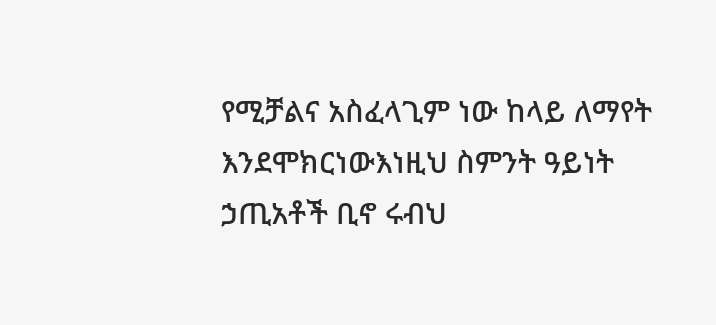የሚቻልና አስፈላጊም ነው ከላይ ለማየት እንደሞክርነውእነዚህ ስምንት ዓይነት ኃጢአቶች ቢኖ ሩብህ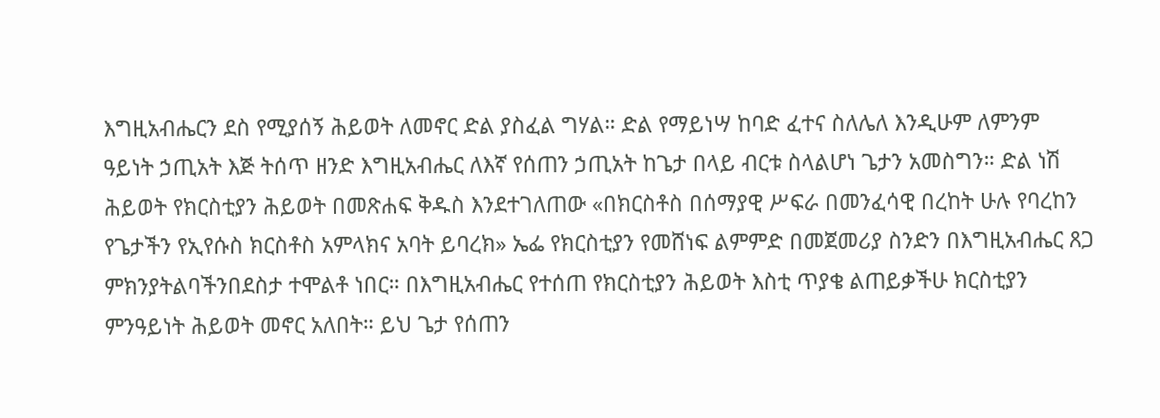እግዚአብሔርን ደስ የሚያሰኝ ሕይወት ለመኖር ድል ያስፈል ግሃል። ድል የማይነሣ ከባድ ፈተና ስለሌለ እንዲሁም ለምንም ዓይነት ኃጢአት እጅ ትሰጥ ዘንድ እግዚአብሔር ለእኛ የሰጠን ኃጢአት ከጌታ በላይ ብርቱ ስላልሆነ ጌታን አመስግን። ድል ነሽ ሕይወት የክርስቲያን ሕይወት በመጽሐፍ ቅዱስ እንደተገለጠው «በክርስቶስ በሰማያዊ ሥፍራ በመንፈሳዊ በረከት ሁሉ የባረከን የጌታችን የኢየሱስ ክርስቶስ አምላክና አባት ይባረክ» ኤፌ የክርስቲያን የመሸነፍ ልምምድ በመጀመሪያ ስንድን በእግዚአብሔር ጸጋ ምክንያትልባችንበደስታ ተሞልቶ ነበር። በእግዚአብሔር የተሰጠ የክርስቲያን ሕይወት እስቲ ጥያቄ ልጠይቃችሁ ክርስቲያን ምንዓይነት ሕይወት መኖር አለበት። ይህ ጌታ የሰጠን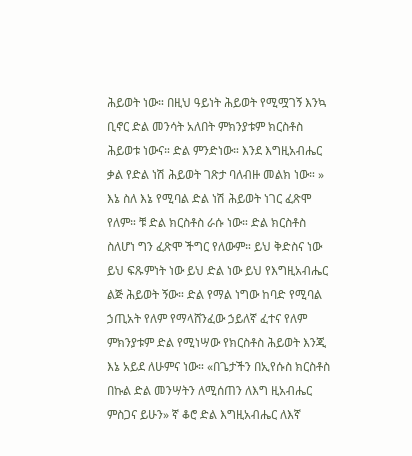ሕይወት ነው። በዚህ ዓይነት ሕይወት የሚሟገኝ እንኳ ቢኖር ድል መንሳት አለበት ምክንያቱም ክርስቶስ ሕይወቱ ነውና። ድል ምንድነው። እንደ እግዚአብሔር ቃል የድል ነሽ ሕይወት ገጽታ ባለብዙ መልክ ነው። » እኔ ስለ እኔ የሚባል ድል ነሽ ሕይወት ነገር ፈጽሞ የለም። ቹ ድል ክርስቶስ ራሱ ነው። ድል ክርስቶስ ስለሆነ ግን ፈጽሞ ችግር የለውም። ይህ ቅድስና ነው ይህ ፍጹምነት ነው ይህ ድል ነው ይህ የእግዚአብሔር ልጅ ሕይወት ኝው። ድል የማል ነግው ከባድ የሚባል ኃጢአት የለም የማላሸንፈው ኃይለኛ ፈተና የለም ምክንያቱም ድል የሚነሣው የክርስቶስ ሕይወት እንጂ እኔ አይደ ለሁምና ነው። «በጌታችን በኢየሱስ ክርስቶስ በኩል ድል መንሣትን ለሚሰጠን ለእግ ዚአብሔር ምስጋና ይሁን» ኛ ቆሮ ድል እግዚአብሔር ለእኛ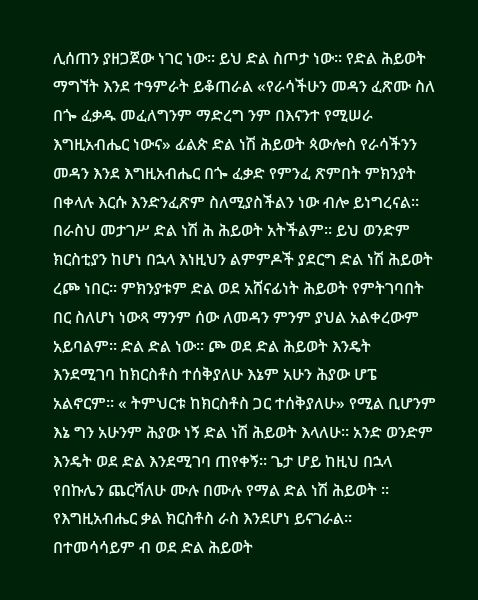ሊሰጠን ያዘጋጀው ነገር ነው። ይህ ድል ስጦታ ነው። የድል ሕይወት ማግኘት እንደ ተዓምራት ይቆጠራል «የራሳችሁን መዳን ፈጽሙ ስለ በጐ ፈቃዱ መፈለግንም ማድረግ ንም በእናንተ የሚሠራ እግዚአብሔር ነውና» ፊልጵ ድል ነሽ ሕይወት ጳውሎስ የራሳችንን መዳን እንደ እግዚአብሔር በጐ ፈቃድ የምንፈ ጽምበት ምክንያት በቀላሉ እርሱ እንድንፈጽም ስለሚያስችልን ነው ብሎ ይነግረናል። በራስህ መታገሥ ድል ነሽ ሕ ሕይወት አትችልም። ይህ ወንድም ክርስቲያን ከሆነ በኋላ እነዚህን ልምምዶች ያደርግ ድል ነሽ ሕይወት ረጮ ነበር። ምክንያቱም ድል ወደ አሸናፊነት ሕይወት የምትገባበት በር ስለሆነ ነውጻ ማንም ሰው ለመዳን ምንም ያህል አልቀረውም አይባልም። ድል ድል ነው። ጮ ወደ ድል ሕይወት እንዴት እንደሚገባ ከክርስቶስ ተሰቅያለሁ እኔም አሁን ሕያው ሆፔ አልኖርም። « ትምህርቱ ከክርስቶስ ጋር ተሰቅያለሁ» የሚል ቢሆንም እኔ ግን አሁንም ሕያው ነኝ ድል ነሽ ሕይወት እላለሁ። አንድ ወንድም እንዴት ወደ ድል እንደሚገባ ጠየቀኝ። ጌታ ሆይ ከዚህ በኋላ የበኩሌን ጨርሻለሁ ሙሉ በሙሉ የማል ድል ነሽ ሕይወት ። የእግዚአብሔር ቃል ክርስቶስ ራስ እንደሆነ ይናገራል። በተመሳሳይም ብ ወደ ድል ሕይወት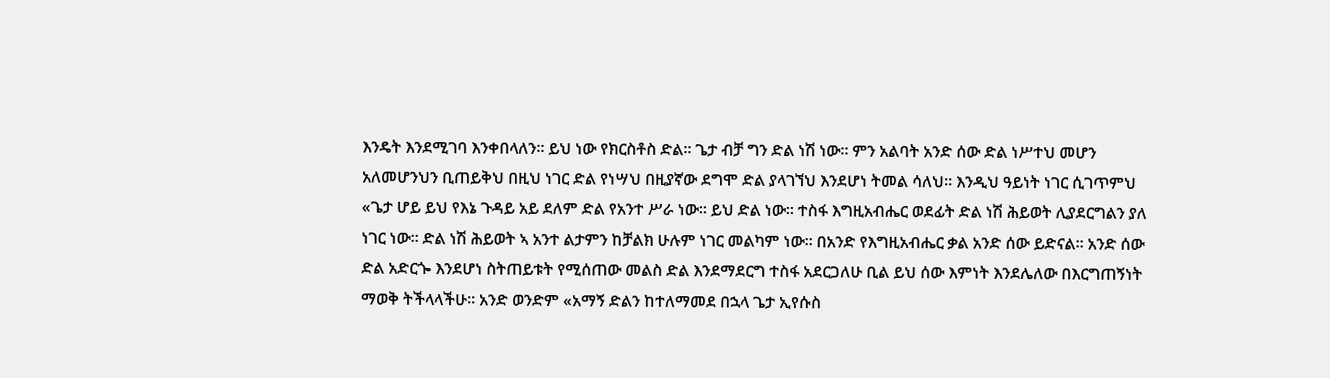እንዴት እንደሚገባ እንቀበላለን። ይህ ነው የክርስቶስ ድል። ጌታ ብቻ ግን ድል ነሽ ነው። ምን አልባት አንድ ሰው ድል ነሥተህ መሆን አለመሆንህን ቢጠይቅህ በዚህ ነገር ድል የነሣህ በዚያኛው ደግሞ ድል ያላገኘህ እንደሆነ ትመል ሳለህ። እንዲህ ዓይነት ነገር ሲገጥምህ «ጌታ ሆይ ይህ የእኔ ጉዳይ አይ ደለም ድል የአንተ ሥራ ነው። ይህ ድል ነው። ተስፋ እግዚአብሔር ወደፊት ድል ነሽ ሕይወት ሊያደርግልን ያለ ነገር ነው። ድል ነሽ ሕይወት ኣ አንተ ልታምን ከቻልክ ሁሉም ነገር መልካም ነው። በአንድ የእግዚአብሔር ቃል አንድ ሰው ይድናል። አንድ ሰው ድል አድርጐ እንደሆነ ስትጠይቱት የሚሰጠው መልስ ድል እንደማደርግ ተስፋ አደርጋለሁ ቢል ይህ ሰው እምነት እንደሌለው በእርግጠኝነት ማወቅ ትችላላችሁ። አንድ ወንድም «አማኝ ድልን ከተለማመደ በኋላ ጌታ ኢየሱስ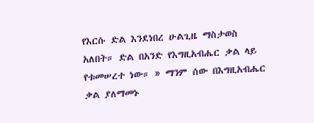የእርሱ ድል እንደነበረ ሁልጊዜ ማስታወስ አለበት። ድል በአንድ የእግዚአብሔር ቃል ላይ የቱመሠረተ ነው። » ማንም ሰው በእግዚአብሔር ቃል ያለማመኑ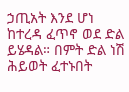ኃጢአት እንደ ሆነ ከተረዳ ፈጥኖ ወደ ድል ይሄዳል። በምት ድል ነሽ ሕይወት ፈተኑበት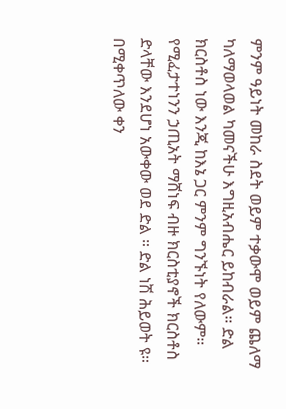ምንም ዓይነት መከራ ስደት ወይም ተቃውሞ ወይም ጨለማ ካለማወላወል ካመናችሁ እግዚአብሔር ይከብራል። ድል ክርስቶስ ነው እንጂ ከእኔ ጋር ምንም ግንኙነት የለውም። የሚፈታተነንን ኃጢአት ማሸነፍ ብዙ ክርስቲያኖች ክርስቶስ ድላቸው እንደሆነ አውቀው ወደ ድል ። ድል ነሽ ሕይወት ዩ። በሚቀጥለው ቀን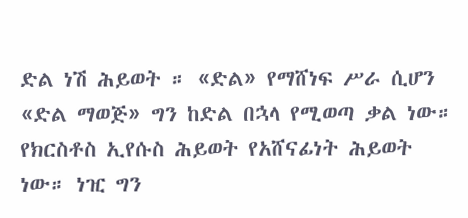ድል ነሽ ሕይወት ። «ድል» የማሸነፍ ሥራ ሲሆን «ድል ማወጅ» ግን ከድል በኋላ የሚወጣ ቃል ነው። የክርስቶስ ኢየሱስ ሕይወት የአሸናፊነት ሕይወት ነው። ነዢ ግን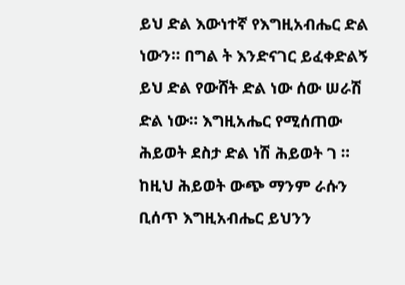ይህ ድል እውነተኛ የእግዚአብሔር ድል ነውን። በግል ት እንድናገር ይፈቀድልኝ ይህ ድል የውሸት ድል ነው ሰው ሠራሽ ድል ነው። እግዚአሔር የሚሰጠው ሕይወት ደስታ ድል ነሽ ሕይወት ገ ። ከዚህ ሕይወት ውጭ ማንም ራሱን ቢሰጥ እግዚአብሔር ይህንን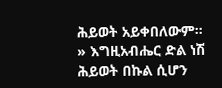ሕይወት አይቀበለውም። » እግዚአብሔር ድል ነሽ ሕይወት በኩል ሲሆን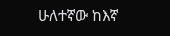ሁለተኛው ከእኛ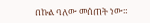በኩል ባለው መሰጠት ነው።